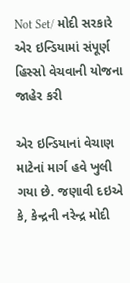Not Set/ મોદી સરકારે એર ઇન્ડિયામાં સંપૂર્ણ હિસ્સો વેચવાની યોજના જાહેર કરી

એર ઇન્ડિયાનાં વેચાણ માટેનાં માર્ગ હવે ખુલી ગયા છે. જણાવી દઇએ કે, કેન્દ્રની નરેન્દ્ર મોદી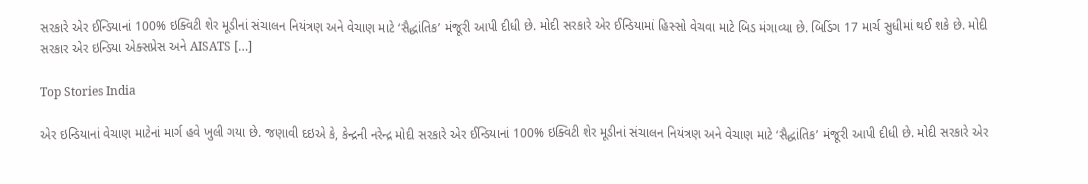સરકારે એર ઈન્ડિયાનાં 100% ઇક્વિટી શેર મૂડીનાં સંચાલન નિયંત્રણ અને વેચાણ માટે ‘સૈદ્ધાંતિક’ મંજૂરી આપી દીધી છે. મોદી સરકારે એર ઈન્ડિયામાં હિસ્સો વેચવા માટે બિડ મંગાવ્યા છે. બિડિંગ 17 માર્ચ સુધીમાં થઈ શકે છે. મોદી સરકાર એર ઇન્ડિયા એક્સપ્રેસ અને AISATS […]

Top Stories India

એર ઇન્ડિયાનાં વેચાણ માટેનાં માર્ગ હવે ખુલી ગયા છે. જણાવી દઇએ કે, કેન્દ્રની નરેન્દ્ર મોદી સરકારે એર ઈન્ડિયાનાં 100% ઇક્વિટી શેર મૂડીનાં સંચાલન નિયંત્રણ અને વેચાણ માટે ‘સૈદ્ધાંતિક’ મંજૂરી આપી દીધી છે. મોદી સરકારે એર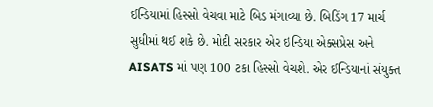ઈન્ડિયામાં હિસ્સો વેચવા માટે બિડ મંગાવ્યા છે. બિડિંગ 17 માર્ચ સુધીમાં થઈ શકે છે. મોદી સરકાર એર ઇન્ડિયા એક્સપ્રેસ અને AISATS માં પણ 100 ટકા હિસ્સો વેચશે. એર ઈન્ડિયાનાં સંયુક્ત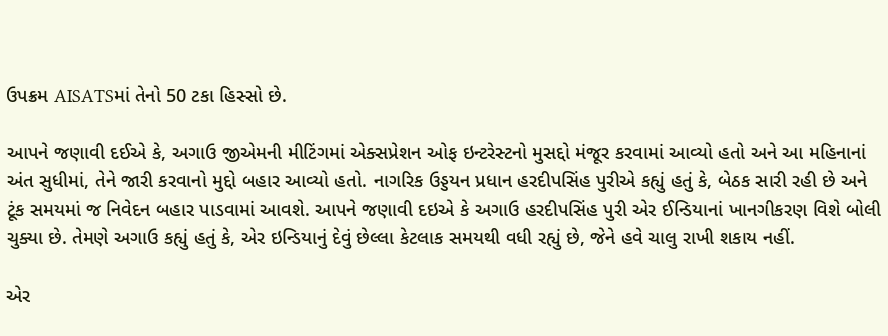ઉપક્રમ AISATSમાં તેનો 50 ટકા હિસ્સો છે.

આપને જણાવી દઈએ કે, અગાઉ જીએમની મીટિંગમાં એક્સપ્રેશન ઓફ ઇન્ટરેસ્ટનો મુસદ્દો મંજૂર કરવામાં આવ્યો હતો અને આ મહિનાનાં અંત સુધીમાં, તેને જારી કરવાનો મુદ્દો બહાર આવ્યો હતો. નાગરિક ઉડ્ડયન પ્રધાન હરદીપસિંહ પુરીએ કહ્યું હતું કે, બેઠક સારી રહી છે અને ટૂંક સમયમાં જ નિવેદન બહાર પાડવામાં આવશે. આપને જણાવી દઇએ કે અગાઉ હરદીપસિંહ પુરી એર ઈન્ડિયાનાં ખાનગીકરણ વિશે બોલી ચુક્યા છે. તેમણે અગાઉ કહ્યું હતું કે, એર ઇન્ડિયાનું દેવું છેલ્લા કેટલાક સમયથી વધી રહ્યું છે, જેને હવે ચાલુ રાખી શકાય નહીં.

એર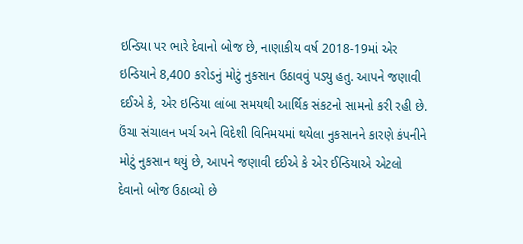ઇન્ડિયા પર ભારે દેવાનો બોજ છે, નાણાકીય વર્ષ 2018-19માં એર ઇન્ડિયાને 8,400 કરોડનું મોટું નુકસાન ઉઠાવવું પડ્યુ હતુ. આપને જણાવી દઈએ કે, એર ઇન્ડિયા લાંબા સમયથી આર્થિક સંકટનો સામનો કરી રહી છે. ઉંચા સંચાલન ખર્ચ અને વિદેશી વિનિમયમાં થયેલા નુકસાનને કારણે કંપનીને મોટું નુકસાન થયું છે, આપને જણાવી દઈએ કે એર ઈન્ડિયાએ એટલો દેવાનો બોજ ઉઠાવ્યો છે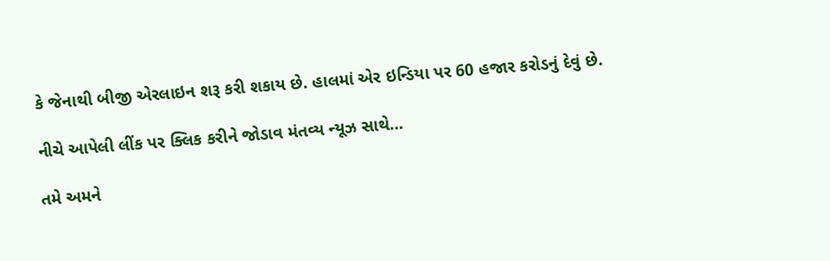કે જેનાથી બીજી એરલાઇન શરૂ કરી શકાય છે. હાલમાં એર ઇન્ડિયા પર 60 હજાર કરોડનું દેવું છે.

નીચે આપેલી લીંક પર ક્લિક કરીને જોડાવ મંતવ્ય ન્યૂઝ સાથે…

તમે અમને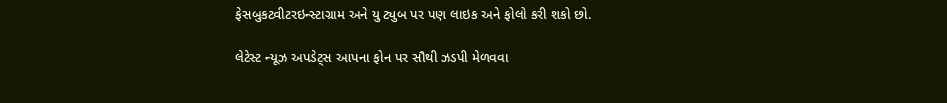ફેસબુકટ્વીટરઇન્સ્ટાગ્રામ અને યુ ટ્યુબ પર પણ લાઇક અને ફોલો કરી શકો છો.

લેટેસ્ટ ન્યૂઝ અપડેટ્સ આપના ફોન પર સૌથી ઝડપી મેળવવા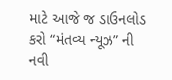માટે આજે જ ડાઉનલોડ કરો “મંતવ્ય ન્યૂઝ” ની નવી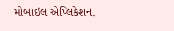મોબાઇલ એપ્લિકેશન.